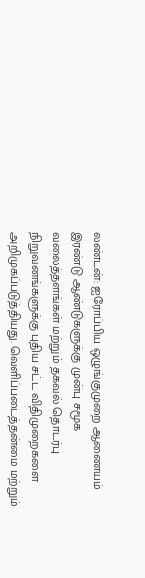லண்டன்: ஐரோப்பிய ஒழுங்குமுறை ஆணையம் இரண்டு ஆண்டுகளுக்கு முன்பு சமூக வலைத்தளங்கள் மற்றும் தகவல் தொடர்பு நிறுவனங்களுக்கு புதிய சட்ட விதிமுறைகளை அறிமுகப்படுத்தியது. வெளிப்படைத்தன்மை மற்றும்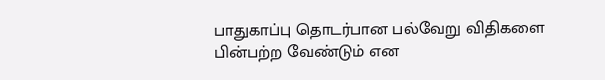பாதுகாப்பு தொடர்பான பல்வேறு விதிகளை பின்பற்ற வேண்டும் என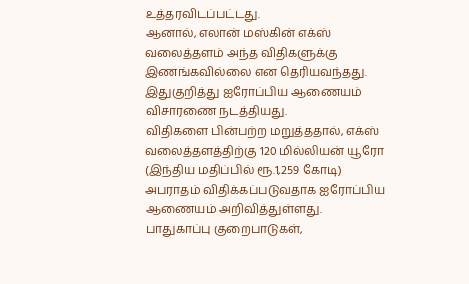உத்தரவிடப்பட்டது.
ஆனால், எலான் மஸ்கின் எக்ஸ் வலைத்தளம் அந்த விதிகளுக்கு இணங்கவில்லை என தெரியவந்தது. இதுகுறித்து ஐரோப்பிய ஆணையம் விசாரணை நடத்தியது.
விதிகளை பின்பற்ற மறுத்ததால், எக்ஸ் வலைத்தளத்திற்கு 120 மில்லியன் யூரோ (இந்திய மதிப்பில் ரூ.1,259 கோடி) அபராதம் விதிக்கப்படுவதாக ஐரோப்பிய ஆணையம் அறிவித்துள்ளது. பாதுகாப்பு குறைபாடுகள்,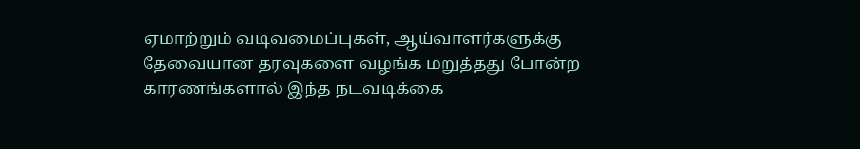ஏமாற்றும் வடிவமைப்புகள், ஆய்வாளர்களுக்கு தேவையான தரவுகளை வழங்க மறுத்தது போன்ற காரணங்களால் இந்த நடவடிக்கை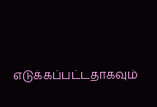எடுக்கப்பட்டதாகவும்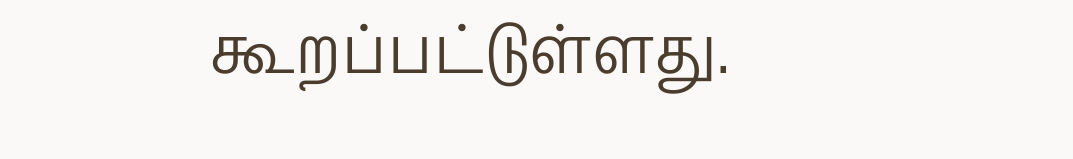கூறப்பட்டுள்ளது.